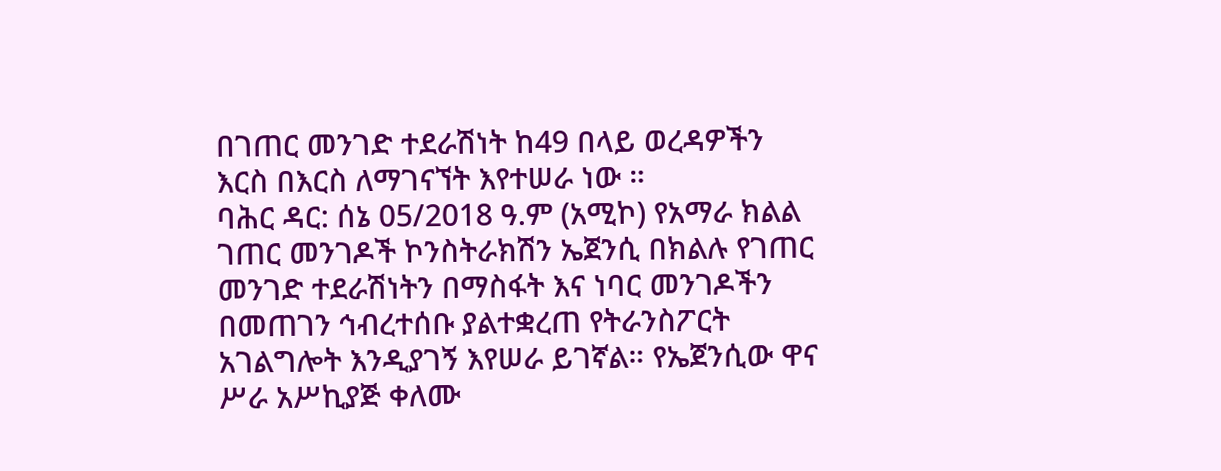በገጠር መንገድ ተደራሽነት ከ49 በላይ ወረዳዎችን እርስ በእርስ ለማገናኘት እየተሠራ ነው ።
ባሕር ዳር: ሰኔ 05/2018 ዓ.ም (አሚኮ) የአማራ ክልል ገጠር መንገዶች ኮንስትራክሽን ኤጀንሲ በክልሉ የገጠር መንገድ ተደራሽነትን በማስፋት እና ነባር መንገዶችን በመጠገን ኅብረተሰቡ ያልተቋረጠ የትራንስፖርት አገልግሎት እንዲያገኝ እየሠራ ይገኛል። የኤጀንሲው ዋና ሥራ አሥኪያጅ ቀለሙ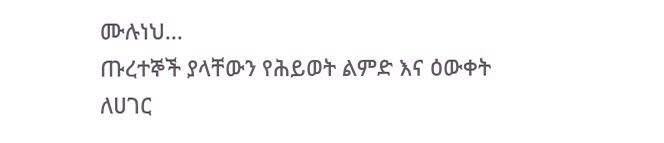ሙሉነህ...
ጡረተኞች ያላቸውን የሕይወት ልምድ እና ዕውቀት ለሀገር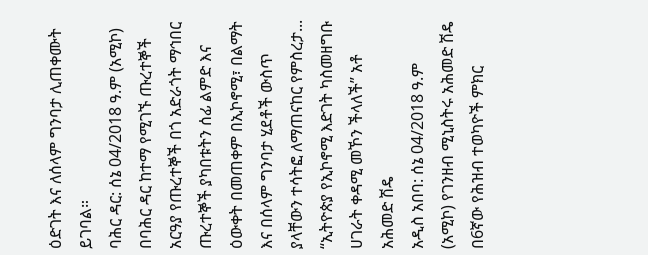ዕድገት እና ለሰላም ግንባታ ሊጠቀሙት ይገባል።
ባሕር ዳር: ሰኔ 04/2018 ዓ.ም (አሚኮ) በባሕር ዳር ከተማ የሚገኙ ጡረተኞች አርዓያ የጡረተኞች በጎ አድራጎት ማኅበር ጡረተኞች ያካበቱትን ሰፊ ልምድ እና ዕውቀት በመጠቀም በኢኮኖሚ፣ በልማት እና በሰላም ግንባታ ሂደቶች ውስጥ ያላቸውን ተሳትፎ ለማጠናከር የምስረታ...
“ኢትዮጵያ የኢኮኖሚ እድገት ካስመዘግቡ ሀገራት ቀዳሚ መኾን ችላለች” አቶ አሕመድ ሽዴ
አዲስ አበባ: ሰኔ 04/2018 ዓ.ም (አሚኮ) የገንዘብ ሚኒስትሩ አሕመድ ሽዴ በ6ኛው የሕዝብ ተወካዮች ምክር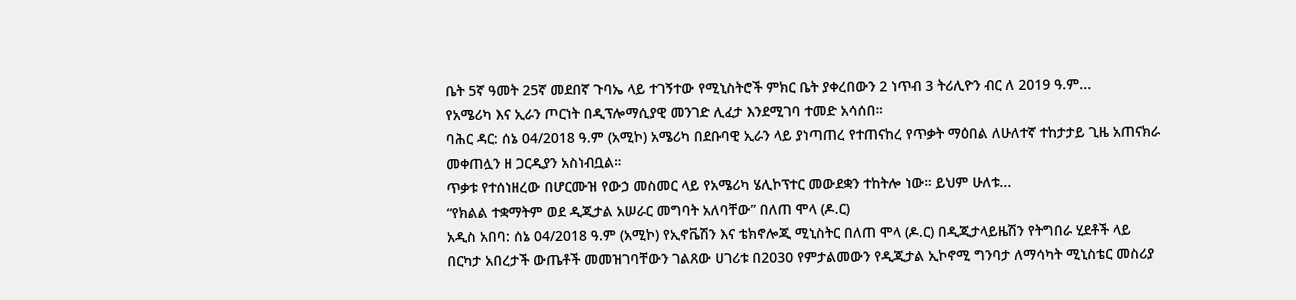ቤት 5ኛ ዓመት 25ኛ መደበኛ ጉባኤ ላይ ተገኝተው የሚኒስትሮች ምክር ቤት ያቀረበውን 2 ነጥብ 3 ትሪሊዮን ብር ለ 2019 ዓ.ም...
የአሜሪካ እና ኢራን ጦርነት በዲፕሎማሲያዊ መንገድ ሊፈታ እንደሚገባ ተመድ አሳሰበ።
ባሕር ዳር: ሰኔ 04/2018 ዓ.ም (አሚኮ) አሜሪካ በደቡባዊ ኢራን ላይ ያነጣጠረ የተጠናከረ የጥቃት ማዕበል ለሁለተኛ ተከታታይ ጊዜ አጠናክራ መቀጠሏን ዘ ጋርዲያን አስነብቧል።
ጥቃቱ የተሰነዘረው በሆርሙዝ የውኃ መስመር ላይ የአሜሪካ ሄሊኮፕተር መውደቋን ተከትሎ ነው። ይህም ሁለቱ...
“የክልል ተቋማትም ወደ ዲጂታል አሠራር መግባት አለባቸው” በለጠ ሞላ (ዶ.ር)
አዲስ አበባ: ሰኔ 04/2018 ዓ.ም (አሚኮ) የኢኖቬሽን እና ቴክኖሎጂ ሚኒስትር በለጠ ሞላ (ዶ.ር) በዲጂታላይዜሽን የትግበራ ሂደቶች ላይ በርካታ አበረታች ውጤቶች መመዝገባቸውን ገልጸው ሀገሪቱ በ2030 የምታልመውን የዲጂታል ኢኮኖሚ ግንባታ ለማሳካት ሚኒስቴር መስሪያ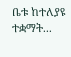ቤቱ ከተለያዩ ተቋማት...